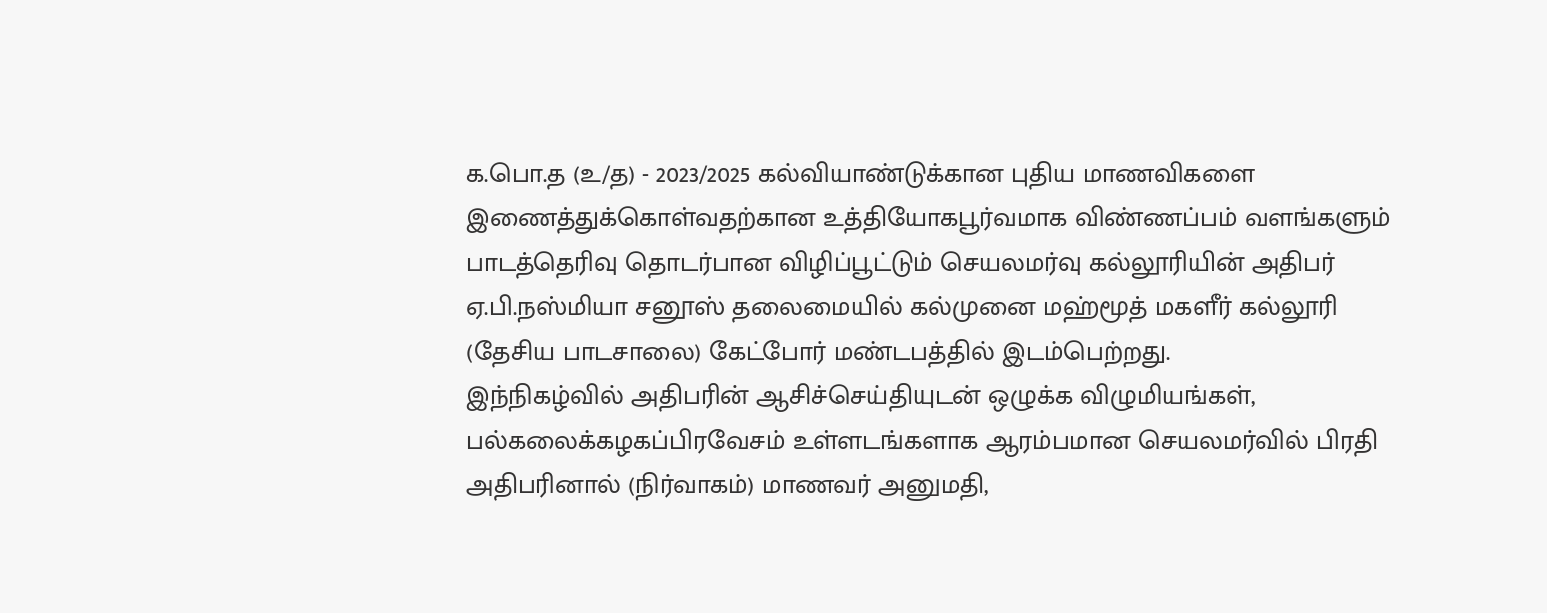க.பொ.த (உ/த) - 2023/2025 கல்வியாண்டுக்கான புதிய மாணவிகளை இணைத்துக்கொள்வதற்கான உத்தியோகபூர்வமாக விண்ணப்பம் வளங்களும் பாடத்தெரிவு தொடர்பான விழிப்பூட்டும் செயலமர்வு கல்லூரியின் அதிபர் ஏ.பி.நஸ்மியா சனூஸ் தலைமையில் கல்முனை மஹ்மூத் மகளீர் கல்லூரி (தேசிய பாடசாலை) கேட்போர் மண்டபத்தில் இடம்பெற்றது.
இந்நிகழ்வில் அதிபரின் ஆசிச்செய்தியுடன் ஒழுக்க விழுமியங்கள், பல்கலைக்கழகப்பிரவேசம் உள்ளடங்களாக ஆரம்பமான செயலமர்வில் பிரதி அதிபரினால் (நிர்வாகம்) மாணவர் அனுமதி,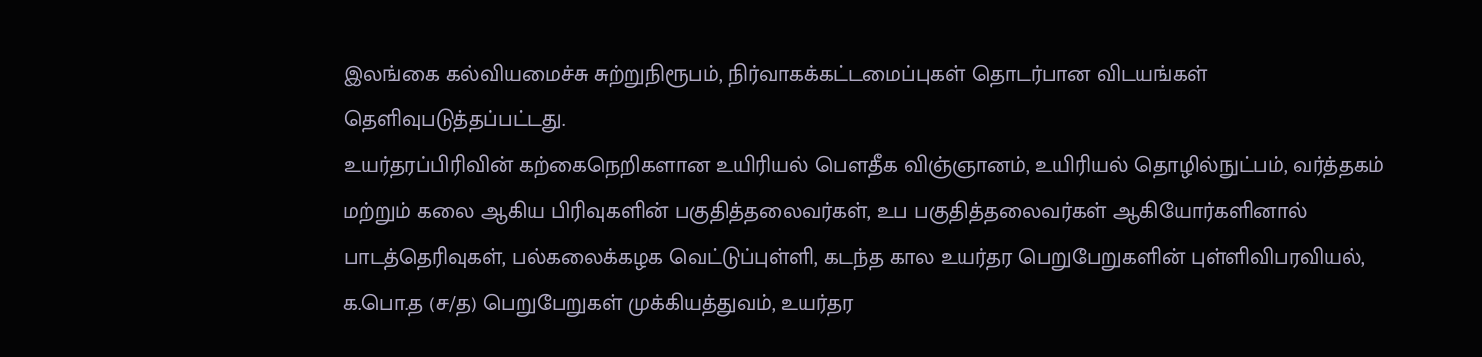இலங்கை கல்வியமைச்சு சுற்றுநிரூபம், நிர்வாகக்கட்டமைப்புகள் தொடர்பான விடயங்கள் தெளிவுபடுத்தப்பட்டது.
உயர்தரப்பிரிவின் கற்கைநெறிகளான உயிரியல் பெளதீக விஞ்ஞானம், உயிரியல் தொழில்நுட்பம், வர்த்தகம் மற்றும் கலை ஆகிய பிரிவுகளின் பகுதித்தலைவர்கள், உப பகுதித்தலைவர்கள் ஆகியோர்களினால் பாடத்தெரிவுகள், பல்கலைக்கழக வெட்டுப்புள்ளி, கடந்த கால உயர்தர பெறுபேறுகளின் புள்ளிவிபரவியல், க.பொ.த (ச/த) பெறுபேறுகள் முக்கியத்துவம், உயர்தர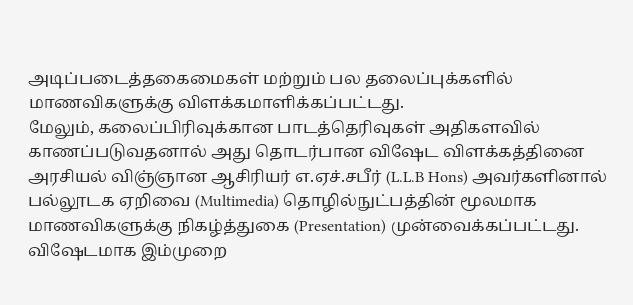அடிப்படைத்தகைமைகள் மற்றும் பல தலைப்புக்களில் மாணவிகளுக்கு விளக்கமாளிக்கப்பட்டது.
மேலும், கலைப்பிரிவுக்கான பாடத்தெரிவுகள் அதிகளவில் காணப்படுவதனால் அது தொடர்பான விஷேட விளக்கத்தினை அரசியல் விஞ்ஞான ஆசிரியர் எ.ஏச்.சபீர் (L.L.B Hons) அவர்களினால் பல்லூடக ஏறிவை (Multimedia) தொழில்நுட்பத்தின் மூலமாக மாணவிகளுக்கு நிகழ்த்துகை (Presentation) முன்வைக்கப்பட்டது.
விஷேடமாக இம்முறை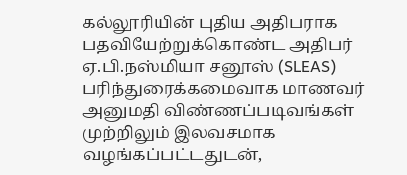கல்லூரியின் புதிய அதிபராக பதவியேற்றுக்கொண்ட அதிபர் ஏ.பி.நஸ்மியா சனூஸ் (SLEAS) பரிந்துரைக்கமைவாக மாணவர் அனுமதி விண்ணப்படிவங்கள் முற்றிலும் இலவசமாக வழங்கப்பட்டதுடன்,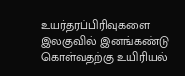உயர்தரப்பிரிவுகளை இலகுவில் இனங்கண்டு கொள்வதற்கு உயிரியல்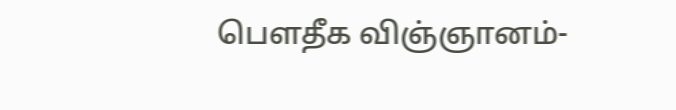பெளதீக விஞ்ஞானம்-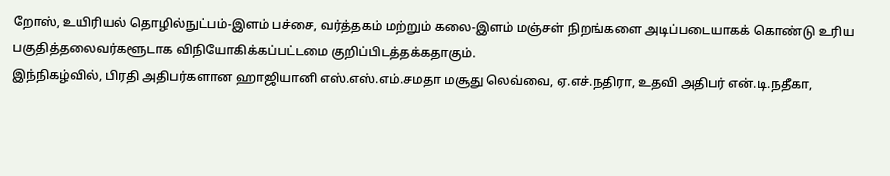றோஸ், உயிரியல் தொழில்நுட்பம்-இளம் பச்சை, வர்த்தகம் மற்றும் கலை-இளம் மஞ்சள் நிறங்களை அடிப்படையாகக் கொண்டு உரிய பகுதித்தலைவர்களூடாக விநியோகிக்கப்பட்டமை குறிப்பிடத்தக்கதாகும்.
இந்நிகழ்வில், பிரதி அதிபர்களான ஹாஜியானி எஸ்.எஸ்.எம்.சமதா மசூது லெவ்வை, ஏ.எச்.நதிரா, உதவி அதிபர் என்.டி.நதீகா,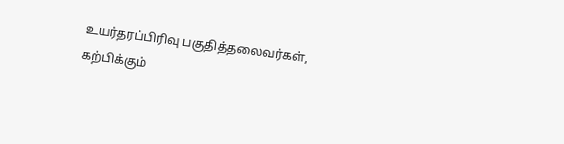உயர்தரப்பிரிவு பகுதித்தலைவர்கள், கற்பிக்கும்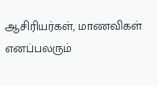ஆசிரியர்கள், மாணவிகள் எனப்பலரும்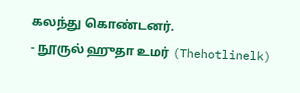கலந்து கொண்டனர்.
- நூருல் ஹுதா உமர் (Thehotlinelk)